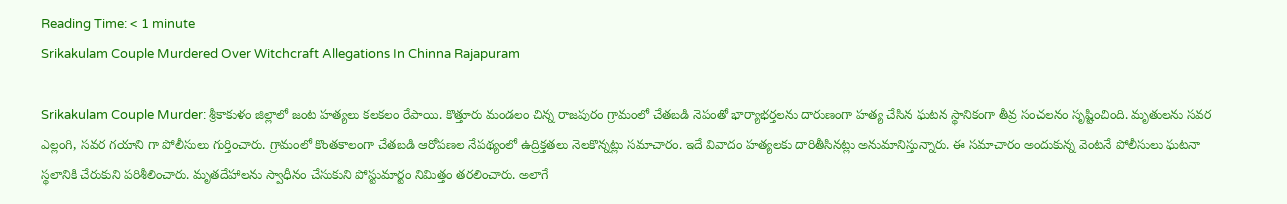Reading Time: < 1 minute
Srikakulam Couple Murdered Over Witchcraft Allegations In Chinna Rajapuram

Srikakulam Couple Murder: శ్రీకాకుళం జిల్లాలో జంట హత్యలు కలకలం రేపాయి. కొత్తూరు మండలం చిన్న రాజపురం గ్రామంలో చేతబడి నెపంతో భార్యాభర్తలను దారుణంగా హత్య చేసిన ఘటన స్థానికంగా తీవ్ర సంచలనం సృష్టించింది. మృతులను సవర ఎల్లంగి, సవర గయాని గా పోలీసులు గుర్తించారు. గ్రామంలో కొంతకాలంగా చేతబడి ఆరోపణల నేపథ్యంలో ఉద్రిక్తతలు నెలకొన్నట్లు సమాచారం. ఇదే వివాదం హత్యలకు దారితీసినట్లు అనుమానిస్తున్నారు. ఈ సమాచారం అందుకున్న వెంటనే పోలీసులు ఘటనా స్థలానికి చేరుకుని పరిశీలించారు. మృతదేహాలను స్వాధీనం చేసుకుని పోస్టుమార్టం నిమిత్తం తరలించారు. అలాగే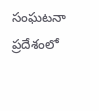సంఘటనా ప్రదేశంలో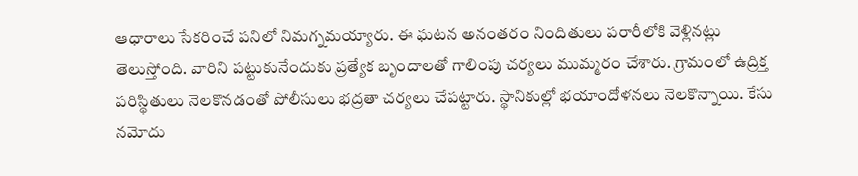ఆధారాలు సేకరించే పనిలో నిమగ్నమయ్యారు. ఈ ఘటన అనంతరం నిందితులు పరారీలోకి వెళ్లినట్లు తెలుస్తోంది. వారిని పట్టుకునేందుకు ప్రత్యేక బృందాలతో గాలింపు చర్యలు ముమ్మరం చేశారు. గ్రామంలో ఉద్రిక్త పరిస్థితులు నెలకొనడంతో పోలీసులు భద్రతా చర్యలు చేపట్టారు. స్థానికుల్లో భయాందోళనలు నెలకొన్నాయి. కేసు నమోదు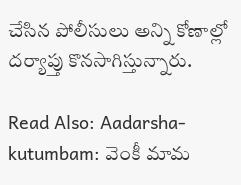చేసిన పోలీసులు అన్ని కోణాల్లో దర్యాప్తు కొనసాగిస్తున్నారు.

Read Also: Aadarsha-kutumbam: వెంకీ మామ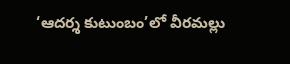‘ఆదర్శ కుటుంబం’లో వీరమల్లు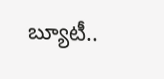బ్యూటీ..